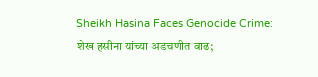Sheikh Hasina Faces Genocide Crime: शेख हसीना यांच्या अडचणीत वाढ;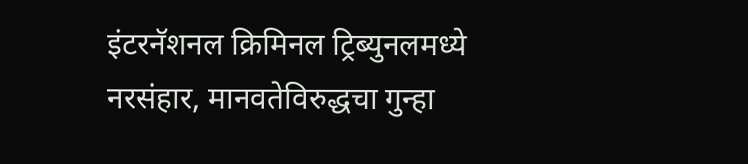इंटरनॅशनल क्रिमिनल ट्रिब्युनलमध्ये नरसंहार, मानवतेविरुद्धचा गुन्हा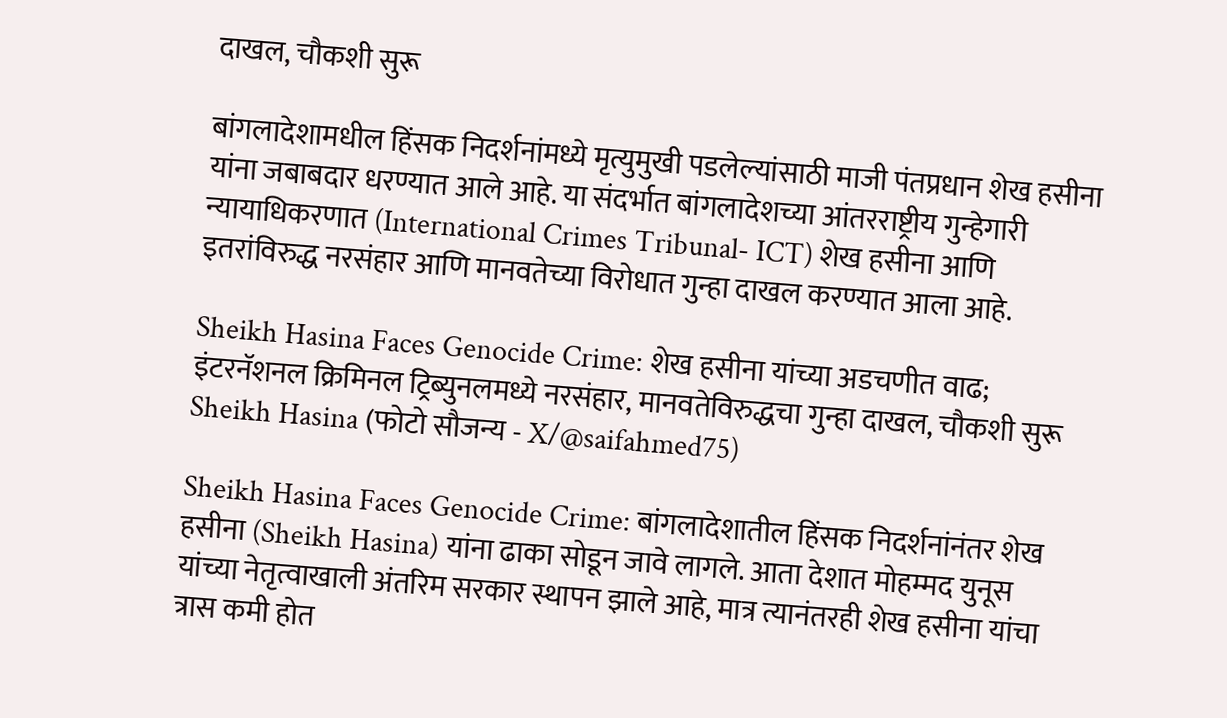दाखल, चौकशी सुरू

बांगलादेशामधील हिंसक निदर्शनांमध्ये मृत्युमुखी पडलेल्यांसाठी माजी पंतप्रधान शेख हसीना यांना जबाबदार धरण्यात आले आहे. या संदर्भात बांगलादेशच्या आंतरराष्ट्रीय गुन्हेगारी न्यायाधिकरणात (International Crimes Tribunal- ICT) शेख हसीना आणि इतरांविरुद्ध नरसंहार आणि मानवतेच्या विरोधात गुन्हा दाखल करण्यात आला आहे.

Sheikh Hasina Faces Genocide Crime: शेख हसीना यांच्या अडचणीत वाढ; इंटरनॅशनल क्रिमिनल ट्रिब्युनलमध्ये नरसंहार, मानवतेविरुद्धचा गुन्हा दाखल, चौकशी सुरू
Sheikh Hasina (फोटो सौजन्य - X/@saifahmed75)

Sheikh Hasina Faces Genocide Crime: बांगलादेशातील हिंसक निदर्शनांनंतर शेख हसीना (Sheikh Hasina) यांना ढाका सोडून जावे लागले. आता देशात मोहम्मद युनूस यांच्या नेतृत्वाखाली अंतरिम सरकार स्थापन झाले आहे, मात्र त्यानंतरही शेख हसीना यांचा त्रास कमी होत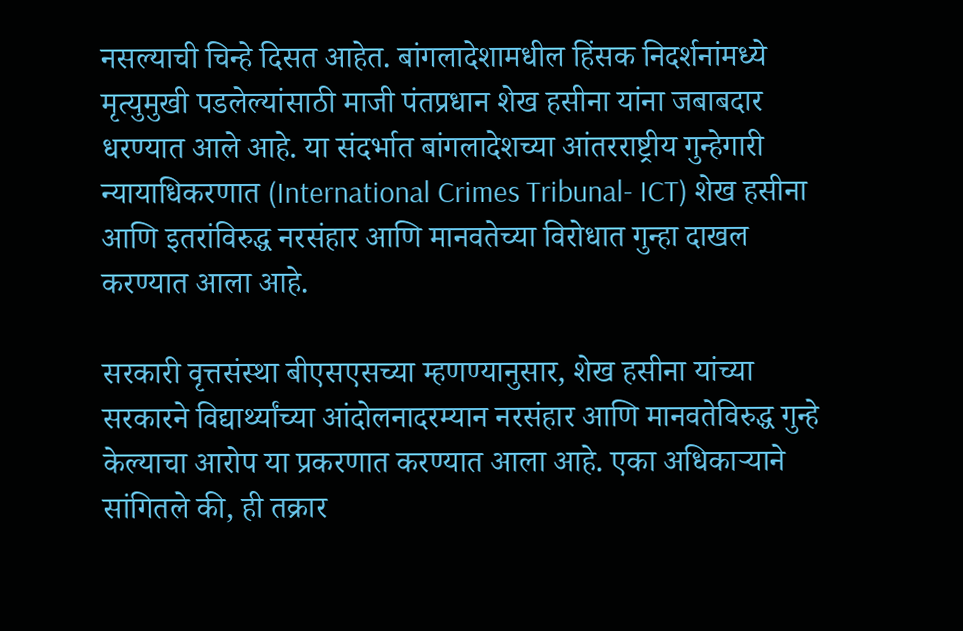नसल्याची चिन्हे दिसत आहेत. बांगलादेशामधील हिंसक निदर्शनांमध्ये मृत्युमुखी पडलेल्यांसाठी माजी पंतप्रधान शेख हसीना यांना जबाबदार धरण्यात आले आहे. या संदर्भात बांगलादेशच्या आंतरराष्ट्रीय गुन्हेगारी न्यायाधिकरणात (International Crimes Tribunal- ICT) शेख हसीना आणि इतरांविरुद्ध नरसंहार आणि मानवतेच्या विरोधात गुन्हा दाखल करण्यात आला आहे.

सरकारी वृत्तसंस्था बीएसएसच्या म्हणण्यानुसार, शेख हसीना यांच्या सरकारने विद्यार्थ्यांच्या आंदोलनादरम्यान नरसंहार आणि मानवतेविरुद्ध गुन्हे केल्याचा आरोप या प्रकरणात करण्यात आला आहे. एका अधिकाऱ्याने सांगितले की, ही तक्रार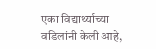एका विद्यार्थ्याच्या वडिलांनी केली आहे,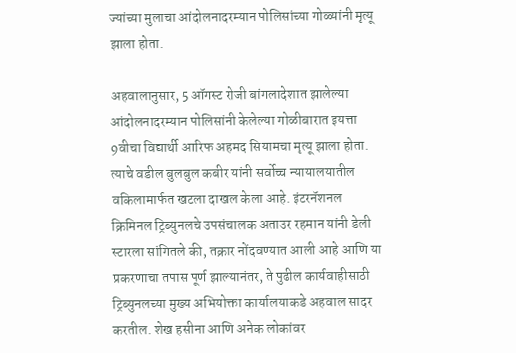ज्यांच्या मुलाचा आंदोलनादरम्यान पोलिसांच्या गोळ्यांनी मृत्यू झाला होता.

अहवालानुसार, 5 ऑगस्ट रोजी बांगलादेशात झालेल्या आंदोलनादरम्यान पोलिसांनी केलेल्या गोळीबारात इयत्ता 9वीचा विद्यार्थी आरिफ अहमद सियामचा मृत्यू झाला होता. त्याचे वडील बुलबुल कबीर यांनी सर्वोच्च न्यायालयातील वकिलामार्फत खटला दाखल केला आहे. इंटरनॅशनल क्रिमिनल ट्रिब्युनलचे उपसंचालक अताउर रहमान यांनी डेली स्टारला सांगितले की, तक्रार नोंदवण्यात आली आहे आणि या प्रकरणाचा तपास पूर्ण झाल्यानंतर, ते पुढील कार्यवाहीसाठी ट्रिब्युनलच्या मुख्य अभियोक्ता कार्यालयाकडे अहवाल सादर करतील. शेख हसीना आणि अनेक लोकांवर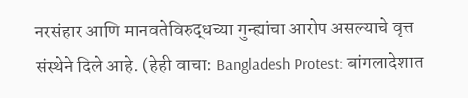नरसंहार आणि मानवतेविरुद्धच्या गुन्ह्यांचा आरोप असल्याचे वृत्त संस्थेने दिले आहे. (हेही वाचा: Bangladesh Protest: बांगलादेशात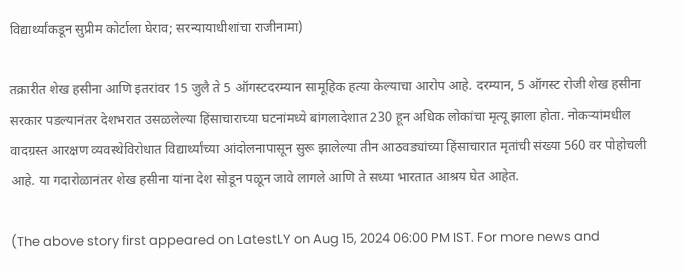विद्यार्थ्यांकडून सुप्रीम कोर्टाला घेराव; सरन्यायाधीशांचा राजीनामा)

तक्रारीत शेख हसीना आणि इतरांवर 15 जुलै ते 5 ऑगस्टदरम्यान सामूहिक हत्या केल्याचा आरोप आहे. दरम्यान, 5 ऑगस्ट रोजी शेख हसीना सरकार पडल्यानंतर देशभरात उसळलेल्या हिंसाचाराच्या घटनांमध्ये बांगलादेशात 230 हून अधिक लोकांचा मृत्यू झाला होता. नोकऱ्यांमधील वादग्रस्त आरक्षण व्यवस्थेविरोधात विद्यार्थ्यांच्या आंदोलनापासून सुरू झालेल्या तीन आठवड्यांच्या हिंसाचारात मृतांची संख्या 560 वर पोहोचली आहे. या गदारोळानंतर शेख हसीना यांना देश सोडून पळून जावे लागले आणि ते सध्या भारतात आश्रय घेत आहेत.

(The above story first appeared on LatestLY on Aug 15, 2024 06:00 PM IST. For more news and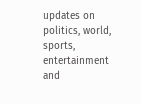updates on politics, world, sports, entertainment and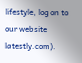lifestyle, log on to our website latestly.com).